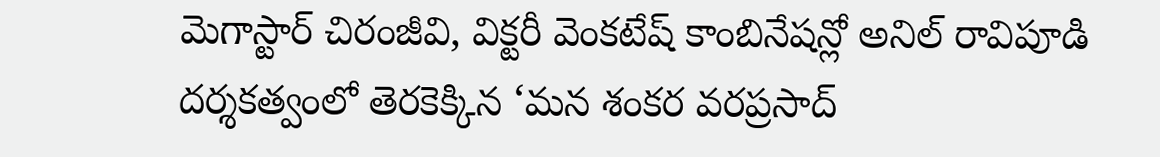మెగాస్టార్ చిరంజీవి, విక్టరీ వెంకటేష్ కాంబినేషన్లో అనిల్ రావిపూడి దర్శకత్వంలో తెరకెక్కిన ‘మన శంకర వరప్రసాద్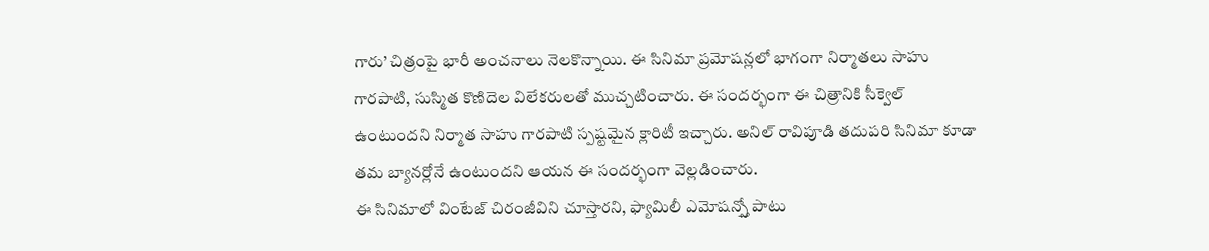గారు’ చిత్రంపై భారీ అంచనాలు నెలకొన్నాయి. ఈ సినిమా ప్రమోషన్లలో భాగంగా నిర్మాతలు సాహు గారపాటి, సుస్మిత కొణిదెల విలేకరులతో ముచ్చటించారు. ఈ సందర్భంగా ఈ చిత్రానికి సీక్వెల్ ఉంటుందని నిర్మాత సాహు గారపాటి స్పష్టమైన క్లారిటీ ఇచ్చారు. అనిల్ రావిపూడి తదుపరి సినిమా కూడా తమ బ్యానర్లోనే ఉంటుందని ఆయన ఈ సందర్భంగా వెల్లడించారు.
ఈ సినిమాలో వింటేజ్ చిరంజీవిని చూస్తారని, ఫ్యామిలీ ఎమోషన్స్తో పాటు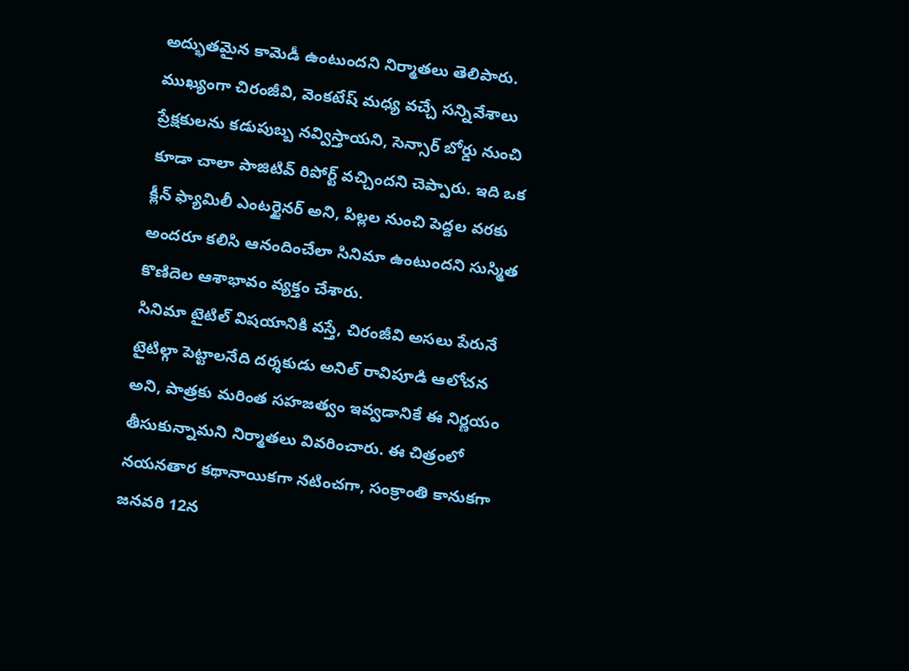అద్భుతమైన కామెడీ ఉంటుందని నిర్మాతలు తెలిపారు. ముఖ్యంగా చిరంజీవి, వెంకటేష్ మధ్య వచ్చే సన్నివేశాలు ప్రేక్షకులను కడుపుబ్బ నవ్విస్తాయని, సెన్సార్ బోర్డు నుంచి కూడా చాలా పాజిటివ్ రిపోర్ట్ వచ్చిందని చెప్పారు. ఇది ఒక క్లీన్ ఫ్యామిలీ ఎంటర్టైనర్ అని, పిల్లల నుంచి పెద్దల వరకు అందరూ కలిసి ఆనందించేలా సినిమా ఉంటుందని సుస్మిత కొణిదెల ఆశాభావం వ్యక్తం చేశారు.
సినిమా టైటిల్ విషయానికి వస్తే, చిరంజీవి అసలు పేరునే టైటిల్గా పెట్టాలనేది దర్శకుడు అనిల్ రావిపూడి ఆలోచన అని, పాత్రకు మరింత సహజత్వం ఇవ్వడానికే ఈ నిర్ణయం తీసుకున్నామని నిర్మాతలు వివరించారు. ఈ చిత్రంలో నయనతార కథానాయికగా నటించగా, సంక్రాంతి కానుకగా జనవరి 12న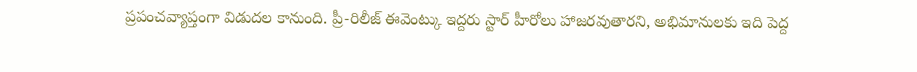ప్రపంచవ్యాప్తంగా విడుదల కానుంది. ప్రీ-రిలీజ్ ఈవెంట్కు ఇద్దరు స్టార్ హీరోలు హాజరవుతారని, అభిమానులకు ఇది పెద్ద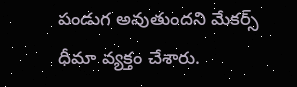పండుగ అవుతుందని మేకర్స్ ధీమా వ్యక్తం చేశారు.